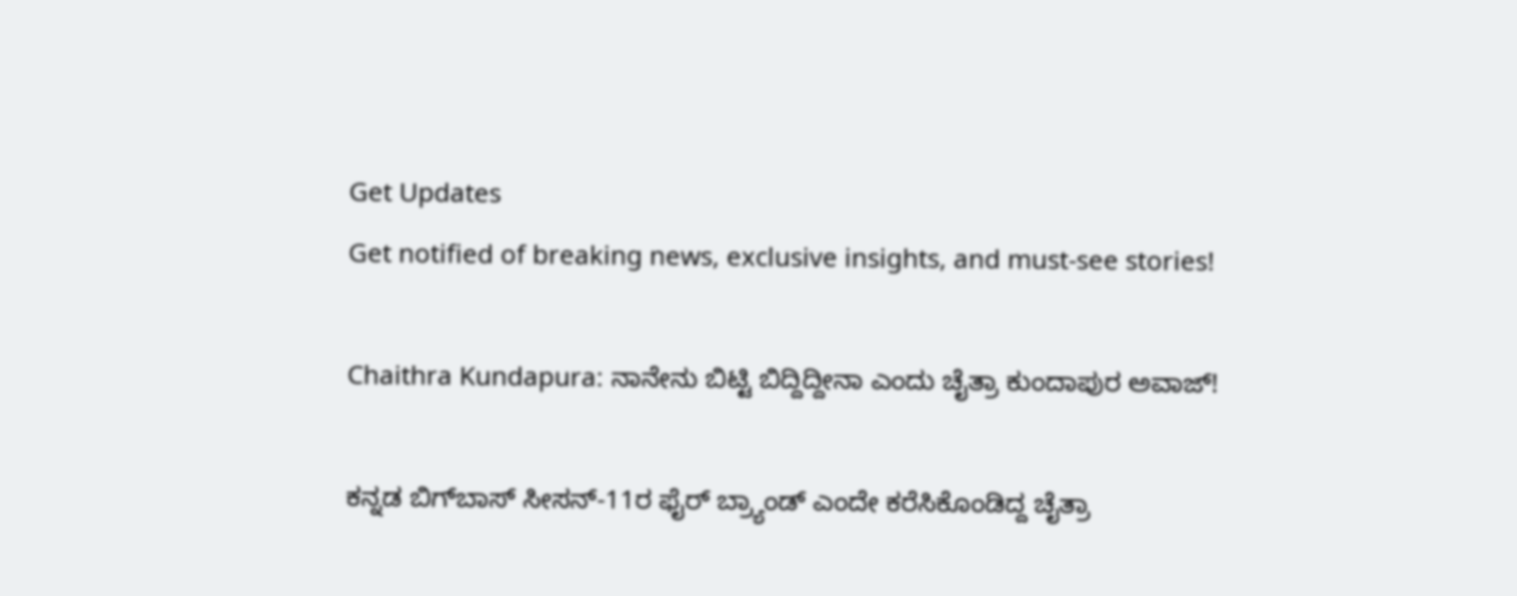Get Updates
Get notified of breaking news, exclusive insights, and must-see stories!

Chaithra Kundapura: ನಾನೇನು ಬಿಟ್ಟಿ ಬಿದ್ದಿದ್ದೀನಾ ಎಂದು ಚೈತ್ರಾ ಕುಂದಾಪುರ ಅವಾಜ್‌!

ಕನ್ನಡ ಬಿಗ್‌ಬಾಸ್‌ ಸೀಸನ್‌-11ರ ಫೈರ್‌ ಬ್ರ್ಯಾಂಡ್‌ ಎಂದೇ ಕರೆಸಿಕೊಂಡಿದ್ದ ಚೈತ್ರಾ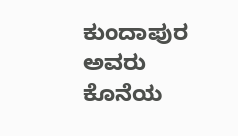ಕುಂದಾಪುರ ಅವರು ಕೊನೆಯ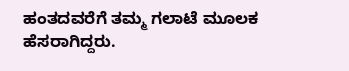ಹಂತದವರೆಗೆ ತಮ್ಮ ಗಲಾಟೆ ಮೂಲಕ ಹೆಸರಾಗಿದ್ದರು.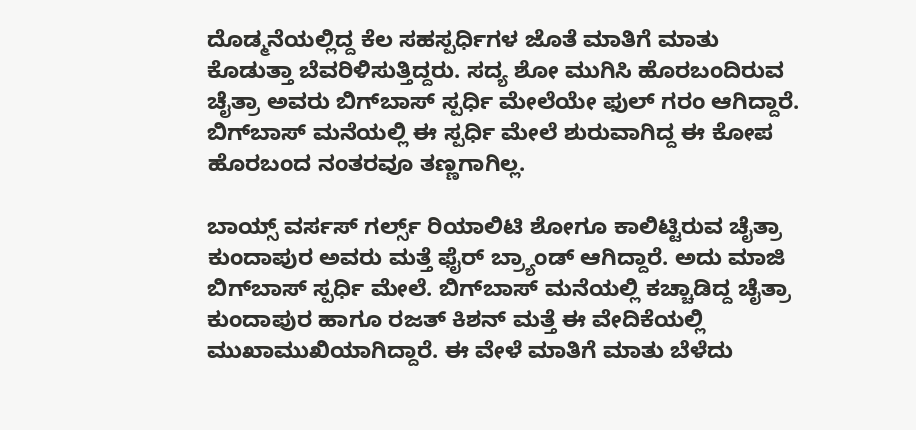ದೊಡ್ಮನೆಯಲ್ಲಿದ್ದ ಕೆಲ ಸಹಸ್ಪರ್ಧಿಗಳ ಜೊತೆ ಮಾತಿಗೆ ಮಾತು ಕೊಡುತ್ತಾ ಬೆವರಿಳಿಸುತ್ತಿದ್ದರು. ಸದ್ಯ ಶೋ ಮುಗಿಸಿ ಹೊರಬಂದಿರುವ ಚೈತ್ರಾ ಅವರು ಬಿಗ್‌ಬಾಸ್‌ ಸ್ಪರ್ಧಿ ಮೇಲೆಯೇ ಫುಲ್‌ ಗರಂ ಆಗಿದ್ದಾರೆ. ಬಿಗ್‌ಬಾಸ್‌ ಮನೆಯಲ್ಲಿ ಈ ಸ್ಪರ್ಧಿ ಮೇಲೆ ಶುರುವಾಗಿದ್ದ ಈ ಕೋಪ ಹೊರಬಂದ ನಂತರವೂ ತಣ್ಣಗಾಗಿಲ್ಲ.

ಬಾಯ್ಸ್‌ ವರ್ಸಸ್‌ ಗರ್ಲ್ಸ್‌ ರಿಯಾಲಿಟಿ ಶೋಗೂ ಕಾಲಿಟ್ಟಿರುವ ಚೈತ್ರಾ ಕುಂದಾಪುರ ಅವರು ಮತ್ತೆ ಫೈರ್‌ ಬ್ರ್ಯಾಂಡ್‌ ಆಗಿದ್ದಾರೆ. ಅದು ಮಾಜಿ ಬಿಗ್‌ಬಾಸ್‌ ಸ್ಪರ್ಧಿ ಮೇಲೆ. ಬಿಗ್‌ಬಾಸ್‌ ಮನೆಯಲ್ಲಿ ಕಚ್ಚಾಡಿದ್ದ ಚೈತ್ರಾ ಕುಂದಾಪುರ ಹಾಗೂ ರಜತ್‌ ಕಿಶನ್ ‌ಮತ್ತೆ ಈ ವೇದಿಕೆಯಲ್ಲಿ ಮುಖಾಮುಖಿಯಾಗಿದ್ದಾರೆ. ಈ ವೇಳೆ ಮಾತಿಗೆ ಮಾತು ಬೆಳೆದು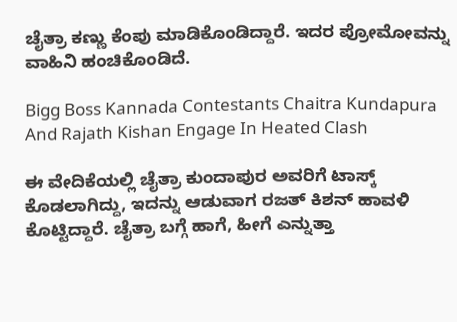ಚೈತ್ರಾ ಕಣ್ಣು ಕೆಂಪು ಮಾಡಿಕೊಂಡಿದ್ದಾರೆ. ಇದರ ಪ್ರೋಮೋವನ್ನು ವಾಹಿನಿ ಹಂಚಿಕೊಂಡಿದೆ.

Bigg Boss Kannada Contestants Chaitra Kundapura And Rajath Kishan Engage In Heated Clash

ಈ ವೇದಿಕೆಯಲ್ಲಿ ಚೈತ್ರಾ ಕುಂದಾಪುರ ಅವರಿಗೆ ಟಾಸ್ಕ್‌ ಕೊಡಲಾಗಿದ್ದು, ಇದನ್ನು ಆಡುವಾಗ ರಜತ್‌ ಕಿಶನ್‌ ಹಾವಳಿ ಕೊಟ್ಟಿದ್ದಾರೆ. ಚೈತ್ರಾ ಬಗ್ಗೆ ಹಾಗೆ, ಹೀಗೆ ಎನ್ನುತ್ತಾ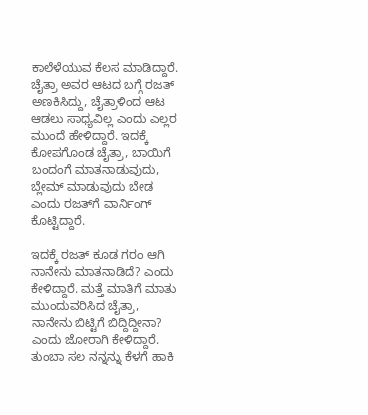ಕಾಲೆಳೆಯುವ ಕೆಲಸ ಮಾಡಿದ್ದಾರೆ. ಚೈತ್ರಾ ಅವರ ಆಟದ ಬಗ್ಗೆ ರಜತ್‌ ಅಣಕಿಸಿದ್ದು, ಚೈತ್ರಾಳಿಂದ ಆಟ ಆಡಲು ಸಾಧ್ಯವಿಲ್ಲ ಎಂದು ಎಲ್ಲರ ಮುಂದೆ ಹೇಳಿದ್ದಾರೆ. ಇದಕ್ಕೆ ಕೋಪಗೊಂಡ ಚೈತ್ರಾ, ಬಾಯಿಗೆ ಬಂದಂಗೆ ಮಾತನಾಡುವುದು, ಬ್ಲೇಮ್‌ ಮಾಡುವುದು ಬೇಡ ಎಂದು ರಜತ್‌ಗೆ ವಾರ್ನಿಂಗ್ ಕೊಟ್ಟಿದ್ದಾರೆ.

ಇದಕ್ಕೆ ರಜತ್‌ ಕೂಡ ಗರಂ ಆಗಿ ನಾನೇನು ಮಾತನಾಡಿದೆ? ಎಂದು ಕೇಳಿದ್ದಾರೆ. ಮತ್ತೆ ಮಾತಿಗೆ ಮಾತು ಮುಂದುವರಿಸಿದ ಚೈತ್ರಾ, ನಾನೇನು ಬಿಟ್ಟಿಗೆ ಬಿದ್ದಿದ್ದೀನಾ? ಎಂದು ಜೋರಾಗಿ ಕೇಳಿದ್ದಾರೆ. ತುಂಬಾ ಸಲ ನನ್ನನ್ನು ಕೆಳಗೆ ಹಾಕಿ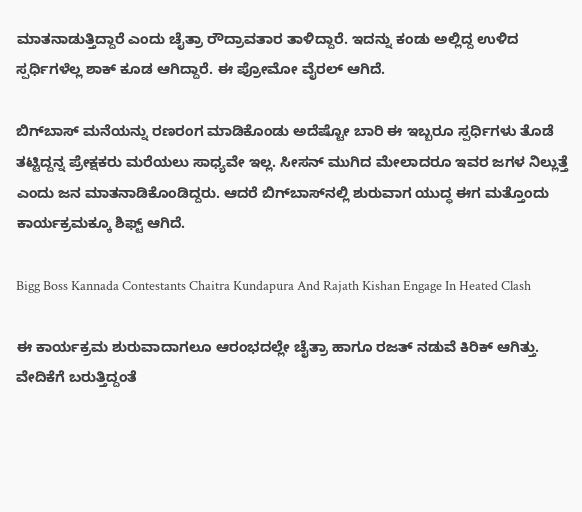ಮಾತನಾಡುತ್ತಿದ್ದಾರೆ ಎಂದು ಚೈತ್ರಾ ರೌದ್ರಾವತಾರ ತಾಳಿದ್ದಾರೆ. ಇದನ್ನು ಕಂಡು ಅಲ್ಲಿದ್ದ ಉಳಿದ ಸ್ಪರ್ಧಿಗಳೆಲ್ಲ ಶಾಕ್‌ ಕೂಡ ಆಗಿದ್ದಾರೆ. ಈ ಪ್ರೋಮೋ ವೈರಲ್‌ ಆಗಿದೆ.

ಬಿಗ್‌ಬಾಸ್ ಮನೆಯನ್ನು ರಣರಂಗ ಮಾಡಿಕೊಂಡು ಅದೆಷ್ಟೋ ಬಾರಿ ಈ ಇಬ್ಬರೂ ಸ್ಪರ್ಧಿಗಳು ತೊಡೆ ತಟ್ಟಿದ್ದನ್ನ ಪ್ರೇಕ್ಷಕರು ಮರೆಯಲು ಸಾಧ್ಯವೇ ಇಲ್ಲ. ಸೀಸನ್‌ ಮುಗಿದ ಮೇಲಾದರೂ ಇವರ ಜಗಳ ನಿಲ್ಲುತ್ತೆ ಎಂದು ಜನ ಮಾತನಾಡಿಕೊಂಡಿದ್ದರು. ಆದರೆ ಬಿಗ್‌ಬಾಸ್‌ನಲ್ಲಿ ಶುರುವಾಗ ಯುದ್ಧ ಈಗ ಮತ್ತೊಂದು ಕಾರ್ಯಕ್ರಮಕ್ಕೂ ಶಿಫ್ಟ್‌ ಆಗಿದೆ.

Bigg Boss Kannada Contestants Chaitra Kundapura And Rajath Kishan Engage In Heated Clash

ಈ ಕಾರ್ಯಕ್ರಮ ಶುರುವಾದಾಗಲೂ ಆರಂಭದಲ್ಲೇ ಚೈತ್ರಾ ಹಾಗೂ ರಜತ್‌ ನಡುವೆ ಕಿರಿಕ್‌ ಆಗಿತ್ತು. ವೇದಿಕೆಗೆ ಬರುತ್ತಿದ್ದಂತೆ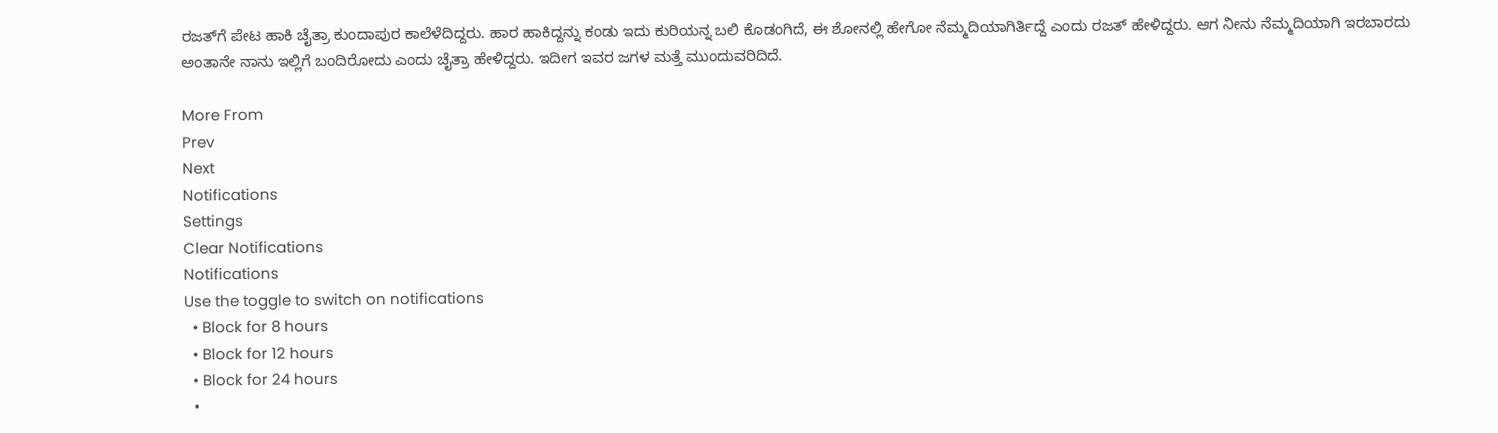ರಜತ್‌ಗೆ ಪೇಟ ಹಾಕಿ ಚೈತ್ರಾ ಕುಂದಾಪುರ ಕಾಲೆಳೆದಿದ್ದರು. ಹಾರ ಹಾಕಿದ್ದನ್ನು ಕಂಡು ಇದು ಕುರಿಯನ್ನ ಬಲಿ ಕೊಡಂಗಿದೆ, ಈ ಶೋನಲ್ಲಿ ಹೇಗೋ ನೆಮ್ಮದಿಯಾಗಿರ್ತಿದ್ದೆ ಎಂದು ರಜತ್‌ ಹೇಳಿದ್ದರು. ಆಗ ನೀನು ನೆಮ್ಮದಿಯಾಗಿ ಇರಬಾರದು ಅಂತಾನೇ ನಾನು ಇಲ್ಲಿಗೆ ಬಂದಿರೋದು ಎಂದು ಚೈತ್ರಾ ಹೇಳಿದ್ದರು. ಇದೀಗ ಇವರ ಜಗಳ ಮತ್ತೆ ಮುಂದುವರಿದಿದೆ.

More From
Prev
Next
Notifications
Settings
Clear Notifications
Notifications
Use the toggle to switch on notifications
  • Block for 8 hours
  • Block for 12 hours
  • Block for 24 hours
  •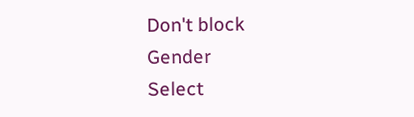Don't block
Gender
Select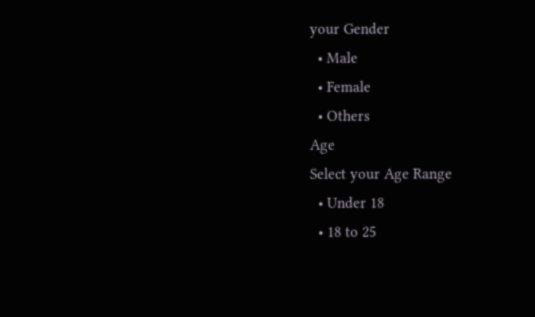your Gender
  • Male
  • Female
  • Others
Age
Select your Age Range
  • Under 18
  • 18 to 25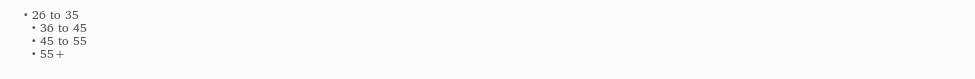• 26 to 35
  • 36 to 45
  • 45 to 55
  • 55+